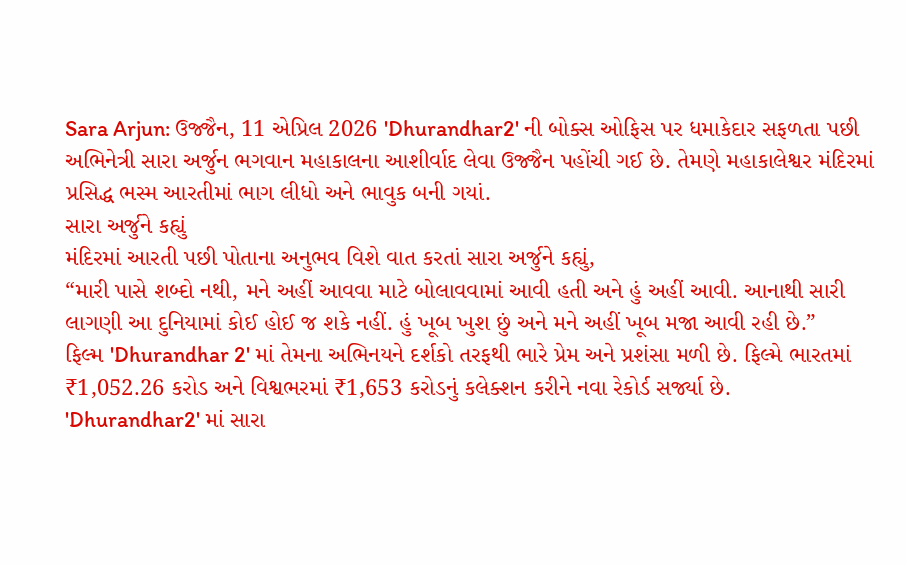Sara Arjun: ઉજ્જૈન, 11 એપ્રિલ 2026 'Dhurandhar2' ની બોક્સ ઓફિસ પર ધમાકેદાર સફળતા પછી અભિનેત્રી સારા અર્જુન ભગવાન મહાકાલના આશીર્વાદ લેવા ઉજ્જૈન પહોંચી ગઈ છે. તેમણે મહાકાલેશ્વર મંદિરમાં પ્રસિદ્ધ ભસ્મ આરતીમાં ભાગ લીધો અને ભાવુક બની ગયાં.
સારા અર્જુને કહ્યું
મંદિરમાં આરતી પછી પોતાના અનુભવ વિશે વાત કરતાં સારા અર્જુને કહ્યું,
“મારી પાસે શબ્દો નથી, મને અહીં આવવા માટે બોલાવવામાં આવી હતી અને હું અહીં આવી. આનાથી સારી લાગણી આ દુનિયામાં કોઈ હોઈ જ શકે નહીં. હું ખૂબ ખુશ છું અને મને અહીં ખૂબ મજા આવી રહી છે.”
ફિલ્મ 'Dhurandhar 2' માં તેમના અભિનયને દર્શકો તરફથી ભારે પ્રેમ અને પ્રશંસા મળી છે. ફિલ્મે ભારતમાં ₹1,052.26 કરોડ અને વિશ્વભરમાં ₹1,653 કરોડનું કલેક્શન કરીને નવા રેકોર્ડ સર્જ્યા છે.
'Dhurandhar2' માં સારા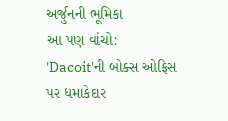અર્જુનની ભૂમિકા
આ પણ વાંચો: 'Dacoit'ની બોક્સ ઓફિસ પર ધમાકેદાર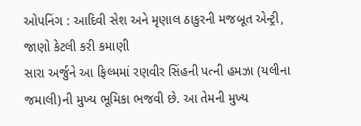ઓપનિંગ : આદિવી સેશ અને મૃણાલ ઠાકુરની મજબૂત એન્ટ્રી, જાણો કેટલી કરી કમાણી
સારા અર્જુને આ ફિલ્મમાં રણવીર સિંહની પત્ની હમઝા (યલીના જમાલી)ની મુખ્ય ભૂમિકા ભજવી છે. આ તેમની મુખ્ય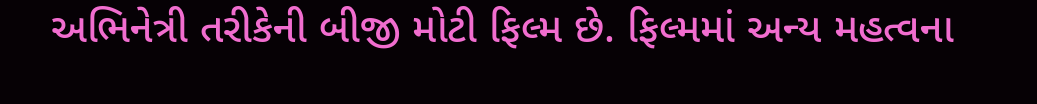અભિનેત્રી તરીકેની બીજી મોટી ફિલ્મ છે. ફિલ્મમાં અન્ય મહત્વના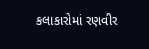કલાકારોમાં રણવીર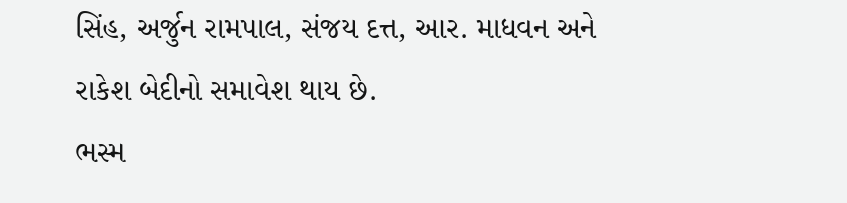સિંહ, અર્જુન રામપાલ, સંજય દત્ત, આર. માધવન અને રાકેશ બેદીનો સમાવેશ થાય છે.
ભસ્મ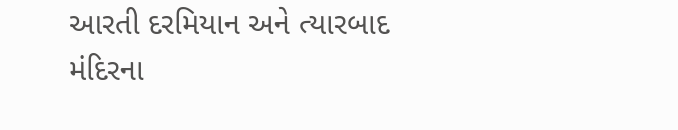આરતી દરમિયાન અને ત્યારબાદ મંદિરના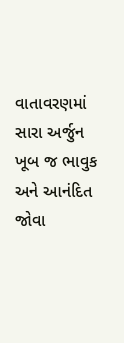વાતાવરણમાં સારા અર્જુન ખૂબ જ ભાવુક અને આનંદિત જોવા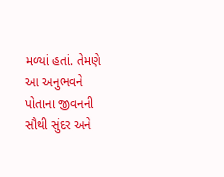મળ્યાં હતાં. તેમણે આ અનુભવને પોતાના જીવનની સૌથી સુંદર અને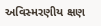અવિસ્મરણીય ક્ષણ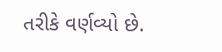તરીકે વર્ણવ્યો છે.